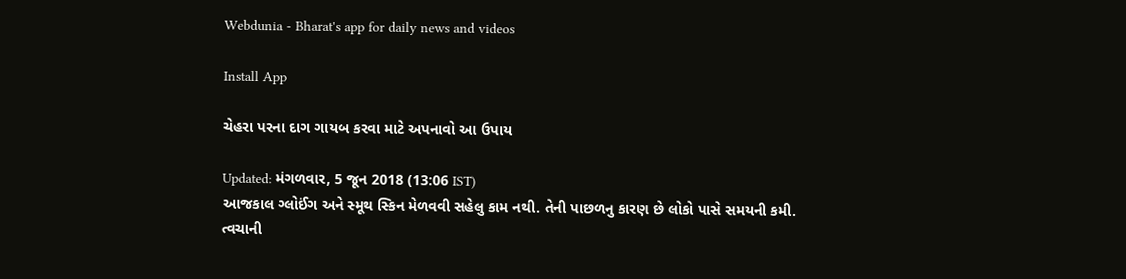Webdunia - Bharat's app for daily news and videos

Install App

ચેહરા પરના દાગ ગાયબ કરવા માટે અપનાવો આ ઉપાય

Updated: મંગળવાર, 5 જૂન 2018 (13:06 IST)
આજકાલ ગ્લોઈંગ અને સ્મૂથ સ્કિન મેળવવી સહેલુ કામ નથી. તેની પાછળનુ કારણ છે લોકો પાસે સમયની કમી. ત્વચાની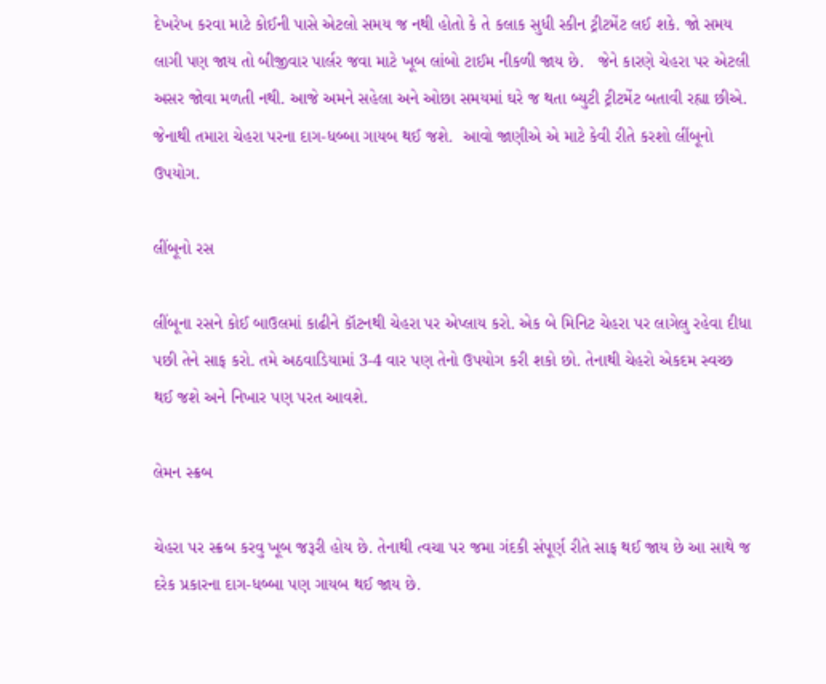દેખરેખ કરવા માટે કોઈની પાસે એટલો સમય જ નથી હોતો કે તે કલાક સુધી સ્કીન ટ્રીટમેંટ લઈ શકે. જો સમય લાગી પણ જાય તો બીજીવાર પાર્લર જવા માટે ખૂબ લાંબો ટાઈમ નીકળી જાય છે.   જેને કારણે ચેહરા પર એટલી અસર જોવા મળતી નથી. આજે અમને સહેલા અને ઓછા સમયમાં ઘરે જ થતા બ્યુટી ટ્રીટમેંટ બતાવી રહ્યા છીએ.  જેનાથી તમારા ચેહરા પરના દાગ-ધબ્બા ગાયબ થઈ જશે.  આવો જાણીએ એ માટે કેવી રીતે કરશો લીંબૂનો ઉપયોગ.

લીંબૂનો રસ

લીંબૂના રસને કોઈ બાઉલમાં કાઢીને કૉટનથી ચેહરા પર એપ્લાય કરો. એક બે મિનિટ ચેહરા પર લાગેલુ રહેવા દીધા પછી તેને સાફ કરો. તમે અઠવાડિયામાં 3-4 વાર પણ તેનો ઉપયોગ કરી શકો છો. તેનાથી ચેહરો એકદમ સ્વચ્છ થઈ જશે અને નિખાર પણ પરત આવશે.

લેમન સ્ક્રબ

ચેહરા પર સ્ક્રબ કરવુ ખૂબ જરૂરી હોય છે. તેનાથી ત્વચા પર જમા ગંદકી સંપૂર્ણ રીતે સાફ થઈ જાય છે આ સાથે જ દરેક પ્રકારના દાગ-ધબ્બા પણ ગાયબ થઈ જાય છે.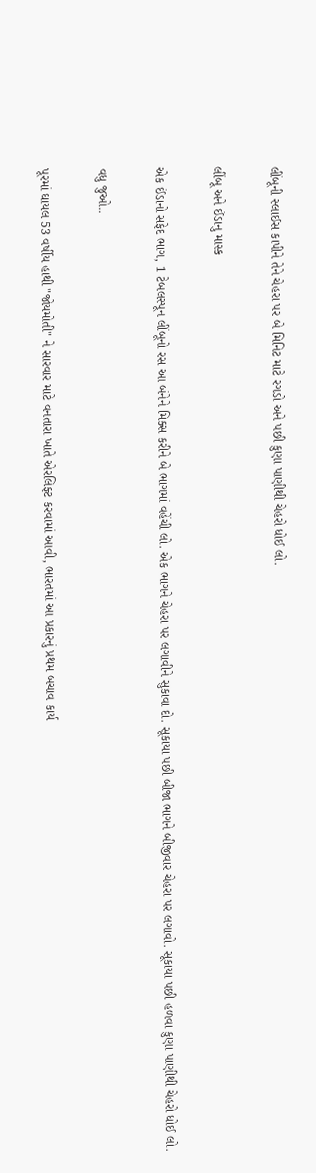લીંબૂની સ્લાઈસ કાપીને તેને ચેહરા પર બે મિનિટ માટે રગડો અને પછી કુણા પાણીથી ચેહરો ધોઈ લો.

લીંબૂ અને ઈંડાનુ માસ્ક

એક ઈંડાનો સફેદ ભાગ, 1 ટેબલસ્પૂન લીંબૂનો રસ આ બંનેને મિક્સ કરીને બે ભાગમાં વહેંચી લો. એક ભાગને ચેહરા પર લગાવીને સુકાવા દો. સૂકાયા પછી બીજા ભાગને બીજીવાર ચેહરા પર લગાવો. સૂકાયા પછી હળવા કુણા પાણીથી ચેહરો ધોઈ લો.

વધુ જુઓ..

પૂરમાં ઘાયલ 53 વર્ષીય હાથી "જોયમોતી" ને સારવાર માટે વનતારા ખાતે એરલિફ્ટ કરવામાં આવી, ભારતમાં આ પ્રકારનું પ્રથમ બચાવ કાર્ય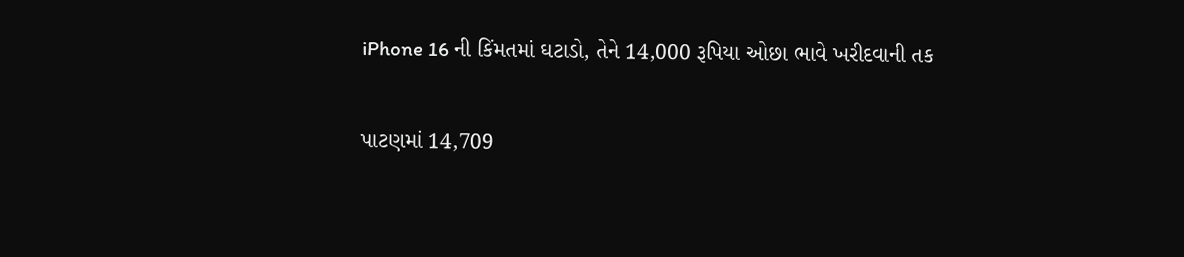iPhone 16 ની કિંમતમાં ઘટાડો, તેને 14,000 રૂપિયા ઓછા ભાવે ખરીદવાની તક

પાટણમાં 14,709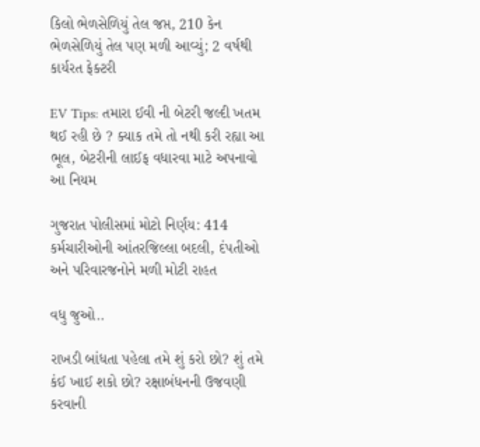કિલો ભેળસેળિયું તેલ જપ્ત, 210 કેન ભેળસેળિયું તેલ પણ મળી આવ્યું; 2 વર્ષથી કાર્યરત ફેક્ટરી

EV Tips: તમારા ઈવી ની બેટરી જલ્દી ખતમ થઈ રહી છે ? ક્યાક તમે તો નથી કરી રહ્યા આ ભૂલ, બેટરીની લાઈફ વધારવા માટે અપનાવો આ નિયમ

ગુજરાત પોલીસમાં મોટો નિર્ણય: 414 કર્મચારીઓની આંતરજિલ્લા બદલી, દંપતીઓ અને પરિવારજનોને મળી મોટી રાહત

વધુ જુઓ..

રાખડી બાંધતા પહેલા તમે શું કરો છો? શું તમે કંઈ ખાઈ શકો છો? રક્ષાબંધનની ઉજવણી કરવાની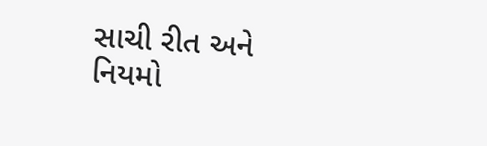સાચી રીત અને નિયમો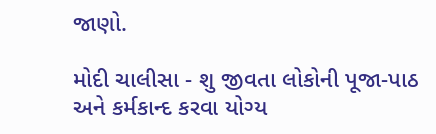જાણો.

મોદી ચાલીસા - શુ જીવતા લોકોની પૂજા-પાઠ અને કર્મકાન્દ કરવા યોગ્ય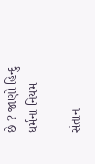છે ? જાણો હિન્દુ ધર્મના નિયમ

સંતાન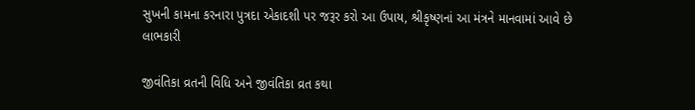સુખની કામના કરનારા પુત્રદા એકાદશી પર જરૂર કરો આ ઉપાય, શ્રીકૃષ્ણનાં આ મંત્રને માનવામાં આવે છે લાભકારી

જીવંતિકા વ્રતની વિધિ અને જીવંતિકા વ્રત કથા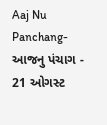Aaj Nu Panchang- આજનુ પંચાગ - 21 ઓગસ્ટ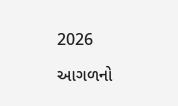2026

આગળનો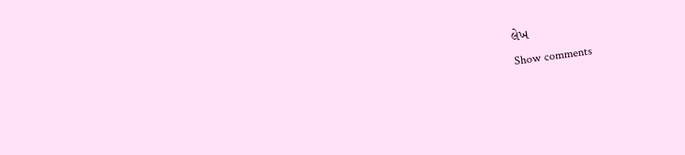લેખ
Show comments